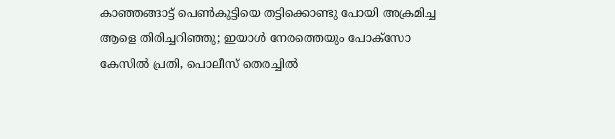കാഞ്ഞങ്ങാട്ട് പെണ്‍കുട്ടിയെ തട്ടിക്കൊണ്ടു പോയി അക്രമിച്ച ആളെ തിരിച്ചറിഞ്ഞു; ഇയാള്‍ നേരത്തെയും പോക്‌സോ കേസില്‍ പ്രതി, പൊലീസ് തെരച്ചില്‍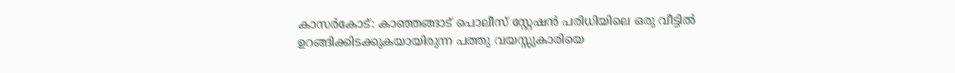കാസര്‍കോട്: കാഞ്ഞങ്ങാട് പൊലീസ് സ്റ്റേഷന്‍ പരിധിയിലെ ഒരു വീട്ടില്‍ ഉറങ്ങിക്കിടക്കുകയായിരുന്ന പത്തു വയസ്സുകാരിയെ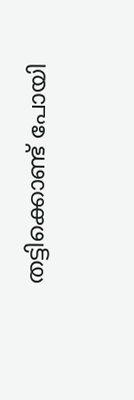തട്ടിക്കൊണ്ട് പോയി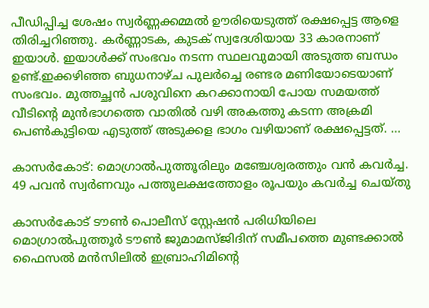പീഡിപ്പിച്ച ശേഷം സ്വര്‍ണ്ണക്കമ്മല്‍ ഊരിയെടുത്ത് രക്ഷപ്പെട്ട ആളെ തിരിച്ചറിഞ്ഞു. കര്‍ണ്ണാടക, കുടക് സ്വദേശിയായ 33 കാരനാണ് ഇയാള്‍. ഇയാള്‍ക്ക് സംഭവം നടന്ന സ്ഥലവുമായി അടുത്ത ബന്ധം ഉണ്ട്.ഇക്കഴിഞ്ഞ ബുധനാഴ്ച പുലര്‍ച്ചെ രണ്ടര മണിയോടെയാണ് സംഭവം. മുത്തച്ഛന്‍ പശുവിനെ കറക്കാനായി പോയ സമയത്ത് വീടിന്റെ മുന്‍ഭാഗത്തെ വാതില്‍ വഴി അകത്തു കടന്ന അക്രമി പെണ്‍കുട്ടിയെ എടുത്ത് അടുക്കള ഭാഗം വഴിയാണ് രക്ഷപ്പെട്ടത്. …

കാസര്‍കോട്: മൊഗ്രാല്‍പുത്തൂരിലും മഞ്ചേശ്വരത്തും വന്‍ കവര്‍ച്ച. 49 പവന്‍ സ്വര്‍ണവും പത്തുലക്ഷത്തോളം രൂപയും കവര്‍ച്ച ചെയ്തു

കാസര്‍കോട് ടൗണ്‍ പൊലീസ് സ്റ്റേഷന്‍ പരിധിയിലെ മൊഗ്രാല്‍പുത്തൂര്‍ ടൗണ്‍ ജുമാമസ്ജിദിന് സമീപത്തെ മുണ്ടക്കാല്‍ ഫൈസല്‍ മന്‍സിലില്‍ ഇബ്രാഹിമിന്റെ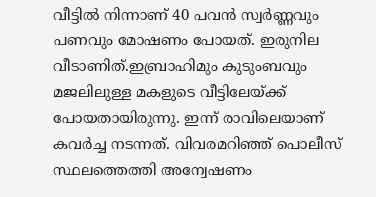വീട്ടില്‍ നിന്നാണ് 40 പവന്‍ സ്വര്‍ണ്ണവും പണവും മോഷണം പോയത്. ഇരുനില വീടാണിത്.ഇബ്രാഹിമും കുടുംബവും മജലിലുള്ള മകളുടെ വീട്ടിലേയ്ക്ക് പോയതായിരുന്നു. ഇന്ന് രാവിലെയാണ് കവര്‍ച്ച നടന്നത്. വിവരമറിഞ്ഞ് പൊലീസ് സ്ഥലത്തെത്തി അന്വേഷണം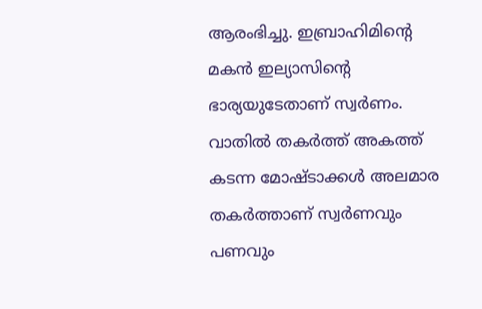ആരംഭിച്ചു. ഇബ്രാഹിമിന്റെ മകന്‍ ഇല്യാസിന്റെ ഭാര്യയുടേതാണ് സ്വര്‍ണം. വാതില്‍ തകര്‍ത്ത് അകത്ത് കടന്ന മോഷ്ടാക്കള്‍ അലമാര തകര്‍ത്താണ് സ്വര്‍ണവും പണവും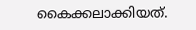കൈക്കലാക്കിയത്.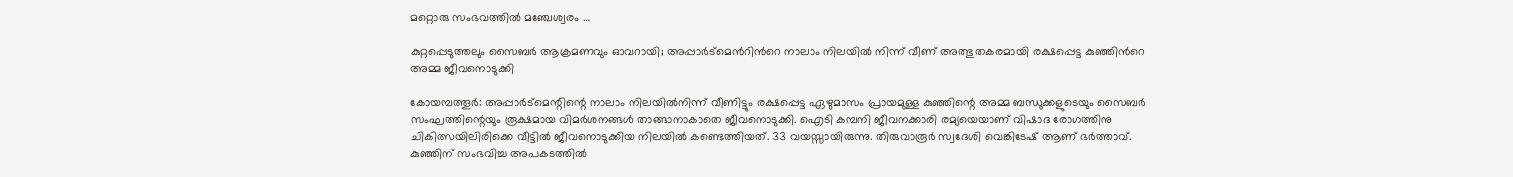മറ്റൊരു സംഭവത്തില്‍ മഞ്ചേശ്വരം …

കുറ്റപ്പെടുത്തലും സൈബർ ആക്രമണവും ഓവറായി; അപ്പാര്‍ട്മെന്‍റിന്‍റെ നാലാം നിലയില്‍ നിന്ന് വീണ് അത്ഭുതകരമായി രക്ഷപ്പെട്ട കുഞ്ഞിന്‍റെ അമ്മ ജീവനൊടുക്കി

കോയമ്പത്തൂര്‍: അപ്പാര്‍ട്‌മെന്റിന്റെ നാലാം നിലയില്‍നിന്ന് വീണിട്ടും രക്ഷപ്പെട്ട ഏഴുമാസം പ്രായമുള്ള കുഞ്ഞിന്റെ അമ്മ ബന്ധുക്കളുടെയും സൈബര്‍ സംഘത്തിന്റെയും രൂക്ഷമായ വിമര്‍ശനങ്ങള്‍ താങ്ങാനാകാതെ ജീവനൊടുക്കി. ഐടി കമ്പനി ജീവനക്കാരി രമ്യയെയാണ് വിഷാദ രോഗത്തിനു ചികിത്സയിലിരിക്കെ വീട്ടില്‍ ജീവനൊടുക്കിയ നിലയില്‍ കണ്ടെത്തിയത്. 33 വയസ്സായിരുന്നു. തിരുവാരൂര്‍ സ്വദേശി വെങ്കിടേഷ് ആണ് ഭര്‍ത്താവ്. കുഞ്ഞിന് സംഭവിച്ച അപകടത്തില്‍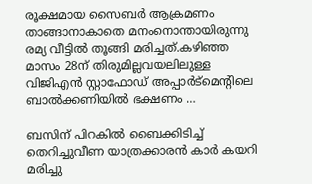രൂക്ഷമായ സൈബര്‍ ആക്രമണം താങ്ങാനാകാതെ മനംനൊന്തായിരുന്നു രമ്യ വീട്ടില്‍ തൂങ്ങി മരിച്ചത്.കഴിഞ്ഞ മാസം 28ന് തിരുമില്ലവയലിലുള്ള വിജിഎന്‍ സ്റ്റാഫോഡ് അപ്പാര്‍ട്‌മെന്റിലെ ബാല്‍ക്കണിയില്‍ ഭക്ഷണം …

ബസിന് പിറകിൽ ബൈക്കിടിച്ച് തെറിച്ചുവീണ യാത്രക്കാരൻ കാർ കയറി മരിച്ചു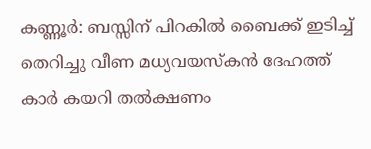കണ്ണൂർ: ബസ്സിന് പിറകിൽ ബൈക്ക് ഇടിച്ച് തെറിച്ചു വീണ മധ്യവയസ്കൻ ദേഹത്ത് കാർ കയറി തൽക്ഷണം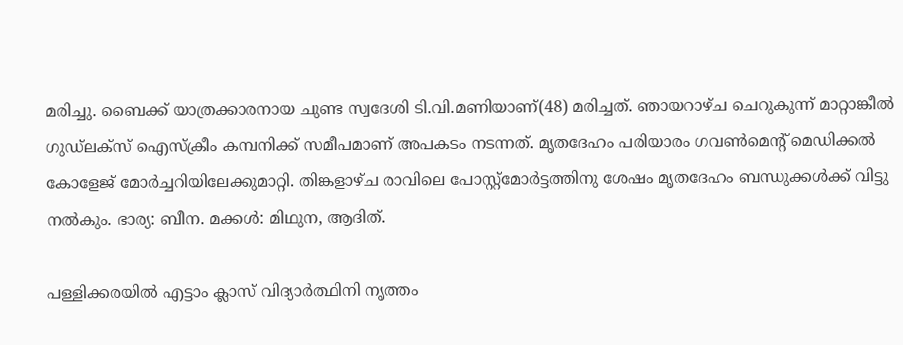മരിച്ചു. ബൈക്ക് യാത്രക്കാരനായ ചുണ്ട സ്വദേശി ടി.വി.മണിയാണ്(48) മരിച്ചത്. ഞായറാഴ്ച ചെറുകുന്ന് മാറ്റാങ്കീൽ ഗുഡ്ലക്സ് ഐസ്ക്രീം കമ്പനിക്ക് സമീപമാണ് അപകടം നടന്നത്. മൃതദേഹം പരിയാരം ഗവൺമെന്റ് മെഡിക്കൽ കോളേജ് മോർച്ചറിയിലേക്കുമാറ്റി. തിങ്കളാഴ്ച രാവിലെ പോസ്റ്റ്മോർട്ടത്തിനു ശേഷം മൃതദേഹം ബന്ധുക്കൾക്ക് വിട്ടു നൽകും. ഭാര്യ: ബീന. മക്കൾ: മിഥുന, ആദിത്.

പള്ളിക്കരയിൽ എട്ടാം ക്ലാസ് വിദ്യാർത്ഥിനി നൃത്തം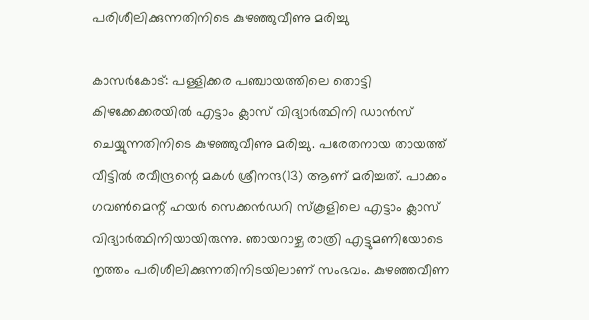പരിശീലിക്കുന്നതിനിടെ കുഴഞ്ഞുവീണു മരിച്ചു

കാസർകോട്: പള്ളിക്കര പഞ്ചായത്തിലെ തൊട്ടി കിഴക്കേക്കരയിൽ എട്ടാം ക്ലാസ് വിദ്യാർത്ഥിനി ഡാൻസ് ചെയ്യുന്നതിനിടെ കുഴഞ്ഞുവീണു മരിച്ചു. പരേതനായ തായത്ത് വീട്ടിൽ രവീന്ദ്രന്റെ മകൾ ശ്രീനന്ദ(13) ആണ് മരിച്ചത്. പാക്കം ഗവൺമെന്റ് ഹയർ സെക്കൻഡറി സ്കൂളിലെ എട്ടാം ക്ലാസ് വിദ്യാർത്ഥിനിയായിരുന്നു. ഞായറാഴ്ച രാത്രി എട്ടുമണിയോടെ നൃത്തം പരിശീലിക്കുന്നതിനിടയിലാണ് സംഭവം. കുഴഞ്ഞവീണ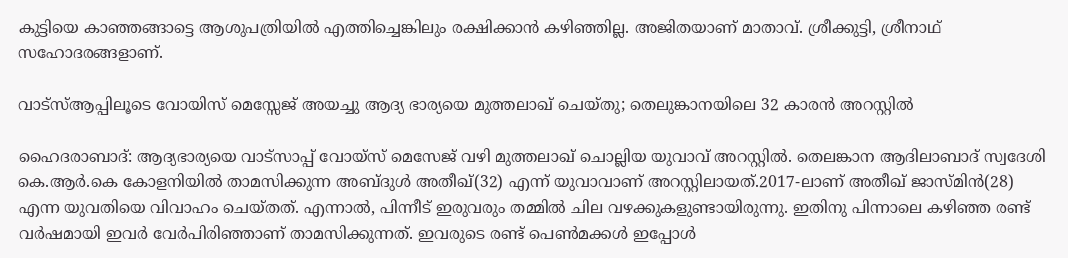കുട്ടിയെ കാഞ്ഞങ്ങാട്ടെ ആശുപത്രിയിൽ എത്തിച്ചെങ്കിലും രക്ഷിക്കാൻ കഴിഞ്ഞില്ല. അജിതയാണ് മാതാവ്. ശ്രീക്കുട്ടി, ശ്രീനാഥ് സഹോദരങ്ങളാണ്.

വാട്സ്ആപ്പിലൂടെ വോയിസ് മെസ്സേജ് അയച്ചു ആദ്യ ഭാര്യയെ മുത്തലാഖ് ചെയ്തു; തെലുങ്കാനയിലെ 32 കാരൻ അറസ്റ്റിൽ

ഹൈദരാബാദ്: ആദ്യഭാര്യയെ വാട്സാപ്പ് വോയ്സ് മെസേജ് വഴി മുത്തലാഖ് ചൊല്ലിയ യുവാവ് അറസ്റ്റിൽ. തെലങ്കാന ആദിലാബാദ് സ്വദേശി കെ.ആർ.കെ കോളനിയിൽ താമസിക്കുന്ന അബ്ദുൾ അതീഖ്(32) എന്ന് യുവാവാണ് അറസ്റ്റിലായത്.2017-ലാണ് അതീഖ് ജാസ്മിൻ(28) എന്ന യുവതിയെ വിവാഹം ചെയ്തത്. എന്നാൽ, പിന്നീട് ഇരുവരും തമ്മിൽ ചില വഴക്കുകളുണ്ടായിരുന്നു. ഇതിനു പിന്നാലെ കഴിഞ്ഞ രണ്ട് വർഷമായി ഇവർ വേർപിരിഞ്ഞാണ് താമസിക്കുന്നത്. ഇവരുടെ രണ്ട് പെൺമക്കൾ ഇപ്പോൾ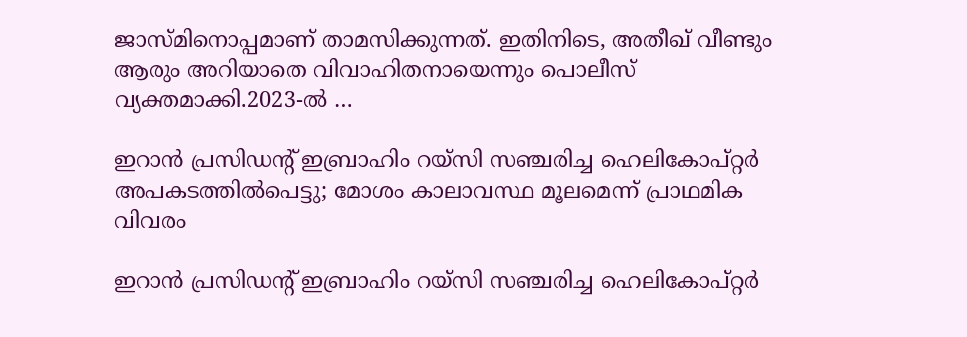ജാസ്മിനൊപ്പമാണ് താമസിക്കുന്നത്. ഇതിനിടെ, അതീഖ് വീണ്ടും ആരും അറിയാതെ വിവാഹിതനായെന്നും പൊലീസ് വ്യക്തമാക്കി.2023-ൽ …

ഇറാൻ പ്രസിഡന്റ് ഇബ്രാഹിം റയ്‌സി സഞ്ചരിച്ച ഹെലികോപ്റ്റർ അപകടത്തിൽപെട്ടു; മോശം കാലാവസ്ഥ മൂലമെന്ന് പ്രാഥമിക വിവരം

ഇറാൻ പ്രസിഡന്റ് ഇബ്രാഹിം റയ്സി സഞ്ചരിച്ച ഹെലികോപ്റ്റർ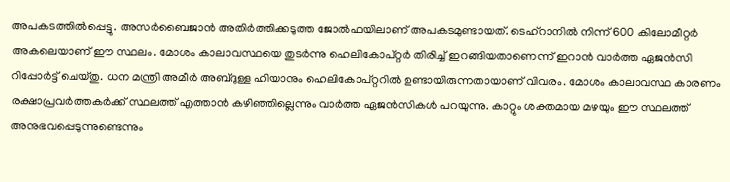അപകടത്തിൽപ്പെട്ടു. അസർബൈജാൻ അതിർത്തിക്കടുത്ത ജോൽഫയിലാണ് അപകടമുണ്ടായത്. ടെഹ്റാനിൽ നിന്ന് 600 കിലോമീറ്റർ അകലെയാണ് ഈ സ്ഥലം. മോശം കാലാവസ്ഥയെ തുടർന്നു ഹെലികോപ്റ്റർ തിരിച്ച് ഇറങ്ങിയതാണെന്ന് ഇറാൻ വാർത്ത ഏജൻസി റിപ്പോർട്ട് ചെയ്തു. ധന മന്ത്രി അമീർ അബ്ദുള്ള ഹിയാനും ഹെലികോപ്റ്ററിൽ ഉണ്ടായിരുന്നതായാണ് വിവരം. മോശം കാലാവസ്ഥ കാരണം രക്ഷാപ്രവർത്തകർക്ക് സ്ഥലത്ത് എത്താൻ കഴിഞ്ഞില്ലെന്നും വാർത്ത ഏജൻസികൾ പറയുന്നു. കാറ്റും ശക്തമായ മഴയും ഈ സ്ഥലത്ത് അനുഭവപ്പെടുന്നുണ്ടെന്നും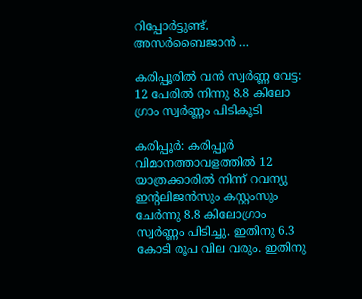റിപ്പോർട്ടുണ്ട്. അസർബൈജാൻ …

കരിപ്പൂരില്‍ വന്‍ സ്വര്‍ണ്ണ വേട്ട: 12 പേരില്‍ നിന്നു 8.8 കിലോ ഗ്രാം സ്വര്‍ണ്ണം പിടികൂടി

കരിപ്പൂര്‍: കരിപ്പൂര്‍ വിമാനത്താവളത്തില്‍ 12 യാത്രക്കാരില്‍ നിന്ന് റവന്യു ഇന്റലിജന്‍സും കസ്റ്റംസും ചേര്‍ന്നു 8.8 കിലോഗ്രാം സ്വര്‍ണ്ണം പിടിച്ചു. ഇതിനു 6.3 കോടി രൂപ വില വരും. ഇതിനു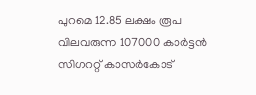പുറമെ 12.85 ലക്ഷം രൂപ വിലവരുന്ന 107000 കാര്‍ട്ടന്‍ സിഗററ്റ് കാസര്‍കോട്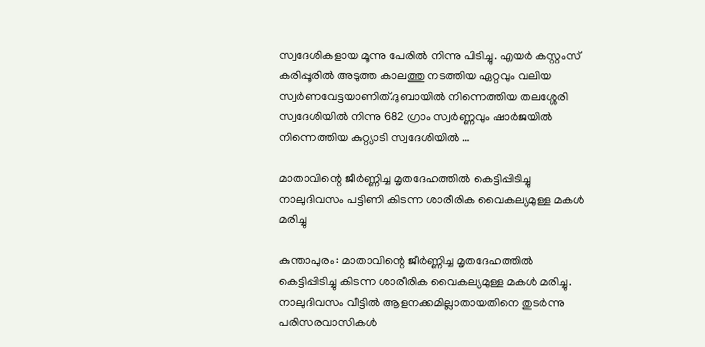സ്വദേശികളായ മൂന്നു പേരില്‍ നിന്നു പിടിച്ചു. എയര്‍ കസ്റ്റംസ് കരിപ്പൂരില്‍ അടുത്ത കാലത്തു നടത്തിയ ഏറ്റവും വലിയ സ്വര്‍ണവേട്ടയാണിത്.ദുബായില്‍ നിന്നെത്തിയ തലശ്ശേരി സ്വദേശിയില്‍ നിന്നു 682 ഗ്രാം സ്വര്‍ണ്ണവും ഷാര്‍ജയില്‍ നിന്നെത്തിയ കുറ്റ്യാടി സ്വദേശിയില്‍ …

മാതാവിന്റെ ജീര്‍ണ്ണിച്ച മൃതദേഹത്തില്‍ കെട്ടിപ്പിടിച്ചു നാലുദിവസം പട്ടിണി കിടന്ന ശാരീരിക വൈകല്യമുള്ള മകള്‍ മരിച്ചു

കുന്താപുരം: മാതാവിന്റെ ജീര്‍ണ്ണിച്ച മൃതദേഹത്തില്‍ കെട്ടിപ്പിടിച്ചു കിടന്ന ശാരീരിക വൈകല്യമുള്ള മകള്‍ മരിച്ചു. നാലുദിവസം വീട്ടില്‍ ആളനക്കമില്ലാതായതിനെ തുടര്‍ന്നു പരിസരവാസികള്‍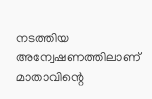നടത്തിയ അന്വേഷണത്തിലാണ് മാതാവിന്റെ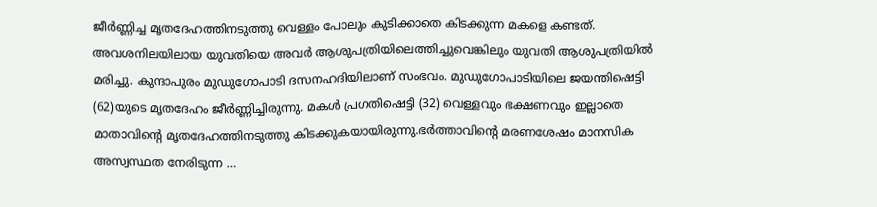ജീര്‍ണ്ണിച്ച മൃതദേഹത്തിനടുത്തു വെള്ളം പോലും കുടിക്കാതെ കിടക്കുന്ന മകളെ കണ്ടത്. അവശനിലയിലായ യുവതിയെ അവര്‍ ആശുപത്രിയിലെത്തിച്ചുവെങ്കിലും യുവതി ആശുപത്രിയില്‍ മരിച്ചു. കുന്ദാപുരം മുഡുഗോപാടി ദസനഹദിയിലാണ് സംഭവം. മുഡുഗോപാടിയിലെ ജയന്തിഷെട്ടി (62)യുടെ മൃതദേഹം ജീര്‍ണ്ണിച്ചിരുന്നു. മകള്‍ പ്രഗതിഷെട്ടി (32) വെള്ളവും ഭക്ഷണവും ഇല്ലാതെ മാതാവിന്റെ മൃതദേഹത്തിനടുത്തു കിടക്കുകയായിരുന്നു.ഭര്‍ത്താവിന്റെ മരണശേഷം മാനസിക അസ്വസ്ഥത നേരിടുന്ന …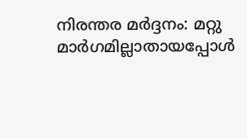നിരന്തര മര്‍ദ്ദനം: മറ്റു മാര്‍ഗമില്ലാതായപ്പോള്‍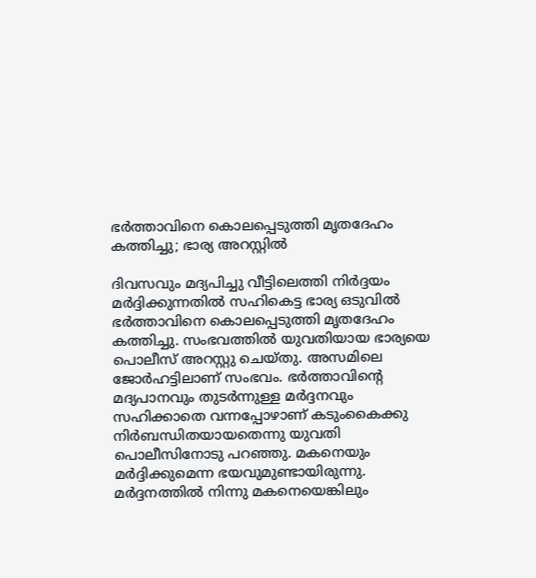ഭര്‍ത്താവിനെ കൊലപ്പെടുത്തി മൃതദേഹം കത്തിച്ചു; ഭാര്യ അറസ്റ്റില്‍

ദിവസവും മദ്യപിച്ചു വീട്ടിലെത്തി നിര്‍ദ്ദയം മര്‍ദ്ദിക്കുന്നതില്‍ സഹികെട്ട ഭാര്യ ഒടുവില്‍ ഭര്‍ത്താവിനെ കൊലപ്പെടുത്തി മൃതദേഹം കത്തിച്ചു. സംഭവത്തില്‍ യുവതിയായ ഭാര്യയെ പൊലീസ് അറസ്റ്റു ചെയ്തു. അസമിലെ ജോര്‍ഹട്ടിലാണ് സംഭവം. ഭര്‍ത്താവിന്റെ മദ്യപാനവും തുടര്‍ന്നുള്ള മര്‍ദ്ദനവും സഹിക്കാതെ വന്നപ്പോഴാണ് കടുംകൈക്കു നിര്‍ബന്ധിതയായതെന്നു യുവതി പൊലീസിനോടു പറഞ്ഞു. മകനെയും മര്‍ദ്ദിക്കുമെന്ന ഭയവുമുണ്ടായിരുന്നു. മര്‍ദ്ദനത്തില്‍ നിന്നു മകനെയെങ്കിലും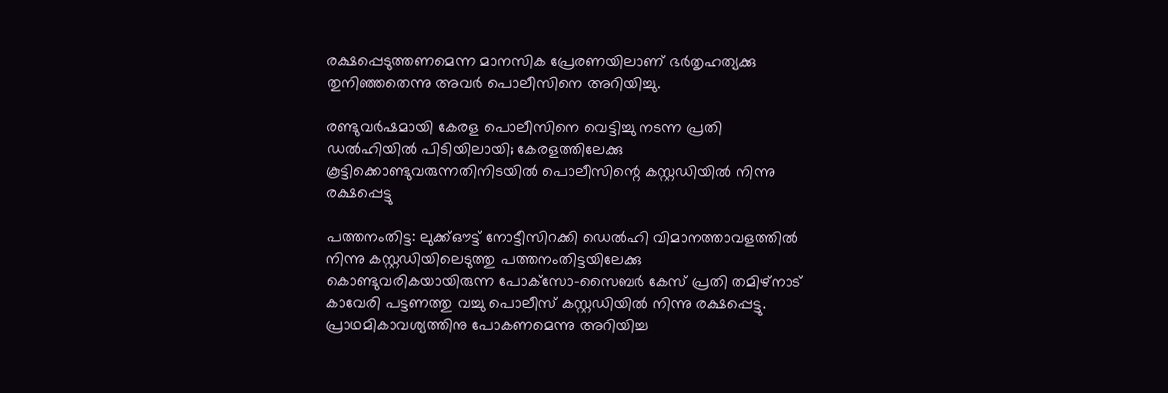രക്ഷപ്പെടുത്തണമെന്ന മാനസിക പ്രേരണയിലാണ് ഭര്‍തൃഹത്യക്കു തുനിഞ്ഞതെന്നു അവര്‍ പൊലീസിനെ അറിയിച്ചു.

രണ്ടുവര്‍ഷമായി കേരള പൊലീസിനെ വെട്ടിച്ചു നടന്ന പ്രതി ഡല്‍ഹിയില്‍ പിടിയിലായി; കേരളത്തിലേക്കു കൂട്ടിക്കൊണ്ടുവരുന്നതിനിടയില്‍ പൊലീസിന്റെ കസ്റ്റഡിയില്‍ നിന്നു രക്ഷപ്പെട്ടു

പത്തനംതിട്ട: ലുക്ക്ഔട്ട് നോട്ടീസിറക്കി ഡെല്‍ഹി വിമാനത്താവളത്തില്‍ നിന്നു കസ്റ്റഡിയിലെടുത്തു പത്തനംതിട്ടയിലേക്കു കൊണ്ടുവരികയായിരുന്ന പോക്‌സോ-സൈബര്‍ കേസ് പ്രതി തമിഴ്‌നാട് കാവേരി പട്ടണത്തു വച്ചു പൊലീസ് കസ്റ്റഡിയില്‍ നിന്നു രക്ഷപ്പെട്ടു. പ്രാഥമികാവശ്യത്തിനു പോകണമെന്നു അറിയിച്ച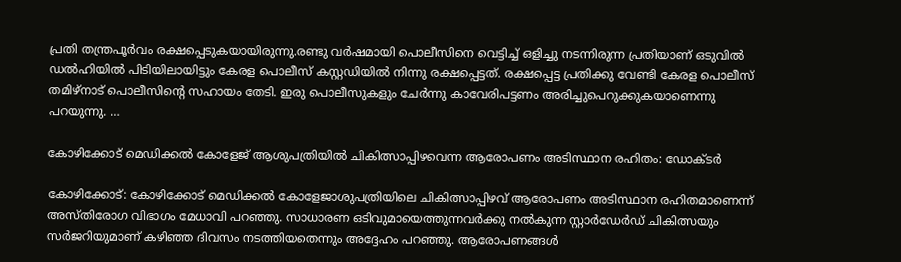പ്രതി തന്ത്രപൂര്‍വം രക്ഷപ്പെടുകയായിരുന്നു.രണ്ടു വര്‍ഷമായി പൊലീസിനെ വെട്ടിച്ച് ഒളിച്ചു നടന്നിരുന്ന പ്രതിയാണ് ഒടുവില്‍ ഡല്‍ഹിയില്‍ പിടിയിലായിട്ടും കേരള പൊലീസ് കസ്റ്റഡിയില്‍ നിന്നു രക്ഷപ്പെട്ടത്. രക്ഷപ്പെട്ട പ്രതിക്കു വേണ്ടി കേരള പൊലീസ് തമിഴ്‌നാട് പൊലീസിന്റെ സഹായം തേടി. ഇരു പൊലീസുകളും ചേര്‍ന്നു കാവേരിപട്ടണം അരിച്ചുപെറുക്കുകയാണെന്നു പറയുന്നു. …

കോഴിക്കോട് മെഡിക്കല്‍ കോളേജ് ആശുപത്രിയില്‍ ചികിത്സാപ്പിഴവെന്ന ആരോപണം അടിസ്ഥാന രഹിതം: ഡോക്ടര്‍

കോഴിക്കോട്: കോഴിക്കോട് മെഡിക്കല്‍ കോളേജാശുപത്രിയിലെ ചികിത്സാപ്പിഴവ് ആരോപണം അടിസ്ഥാന രഹിതമാണെന്ന് അസ്തിരോഗ വിഭാഗം മേധാവി പറഞ്ഞു. സാധാരണ ഒടിവുമായെത്തുന്നവര്‍ക്കു നല്‍കുന്ന സ്റ്റാര്‍ഡേര്‍ഡ് ചികിത്സയും സര്‍ജറിയുമാണ് കഴിഞ്ഞ ദിവസം നടത്തിയതെന്നും അദ്ദേഹം പറഞ്ഞു. ആരോപണങ്ങള്‍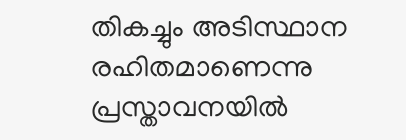തികച്ചും അടിസ്ഥാന രഹിതമാണെന്നു പ്രസ്താവനയില്‍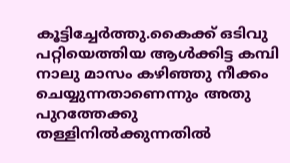കൂട്ടിച്ചേര്‍ത്തു.കൈക്ക് ഒടിവു പറ്റിയെത്തിയ ആള്‍ക്കിട്ട കമ്പി നാലു മാസം കഴിഞ്ഞു നീക്കം ചെയ്യുന്നതാണെന്നും അതു പുറത്തേക്കു തള്ളിനില്‍ക്കുന്നതില്‍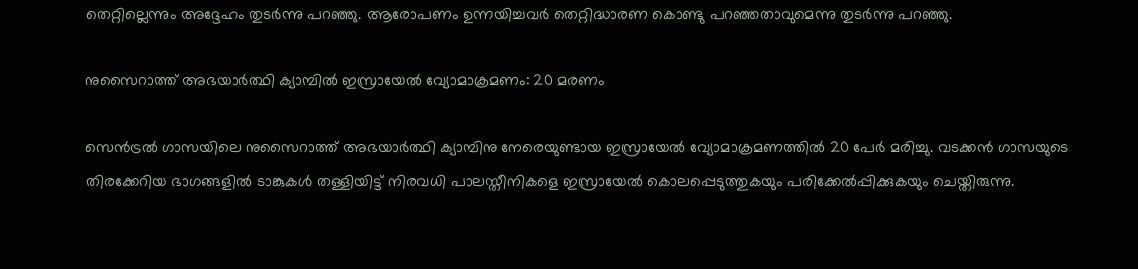തെറ്റില്ലെന്നും അദ്ദേഹം തുടര്‍ന്നു പറഞ്ഞു. ആരോപണം ഉന്നയിച്ചവര്‍ തെറ്റിദ്ധാരണ കൊണ്ടു പറഞ്ഞതാവുമെന്നു തുടര്‍ന്നു പറഞ്ഞു.

നുസൈറാത്ത് അഭയാര്‍ത്ഥി ക്യാമ്പില്‍ ഇസ്രായേല്‍ വ്യോമാക്രമണം: 20 മരണം

സെന്‍ട്രല്‍ ഗാസയിലെ നുസൈറാത്ത് അഭയാര്‍ത്ഥി ക്യാമ്പിനു നേരെയുണ്ടായ ഇസ്രായേല്‍ വ്യോമാക്രമണത്തില്‍ 20 പേര്‍ മരിച്ചു. വടക്കന്‍ ഗാസയുടെ തിരക്കേറിയ ഭാഗങ്ങളില്‍ ടാങ്കുകള്‍ തള്ളിയിട്ട് നിരവധി പാലസ്തീനികളെ ഇസ്രായേല്‍ കൊലപ്പെടുത്തുകയും പരിക്കേല്‍പ്പിക്കുകയും ചെയ്തിരുന്നു.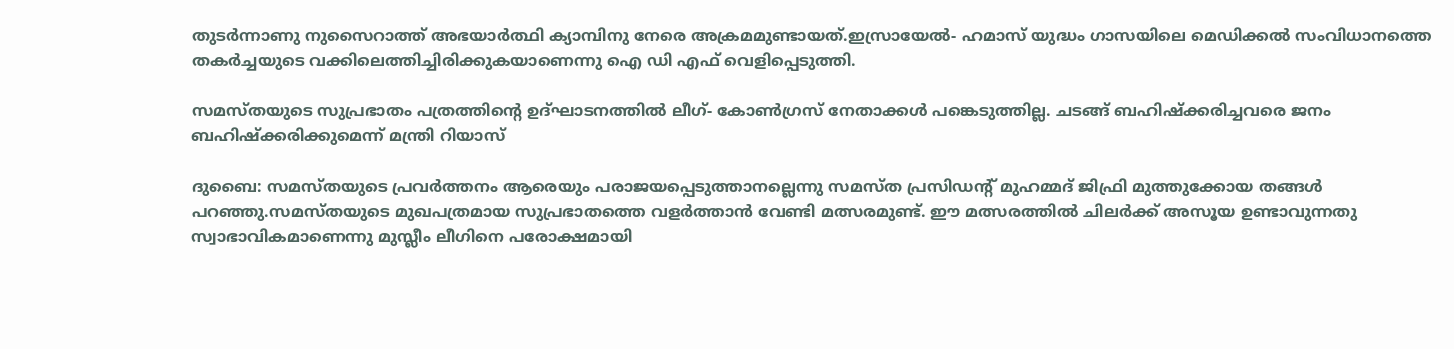തുടര്‍ന്നാണു നുസൈറാത്ത് അഭയാര്‍ത്ഥി ക്യാമ്പിനു നേരെ അക്രമമുണ്ടായത്.ഇസ്രായേല്‍- ഹമാസ് യുദ്ധം ഗാസയിലെ മെഡിക്കല്‍ സംവിധാനത്തെ തകര്‍ച്ചയുടെ വക്കിലെത്തിച്ചിരിക്കുകയാണെന്നു ഐ ഡി എഫ് വെളിപ്പെടുത്തി.

സമസ്തയുടെ സുപ്രഭാതം പത്രത്തിന്റെ ഉദ്ഘാടനത്തില്‍ ലീഗ്- കോണ്‍ഗ്രസ് നേതാക്കള്‍ പങ്കെടുത്തില്ല. ചടങ്ങ് ബഹിഷ്‌ക്കരിച്ചവരെ ജനം ബഹിഷ്‌ക്കരിക്കുമെന്ന് മന്ത്രി റിയാസ്

ദുബൈ: സമസ്തയുടെ പ്രവര്‍ത്തനം ആരെയും പരാജയപ്പെടുത്താനല്ലെന്നു സമസ്ത പ്രസിഡന്റ് മുഹമ്മദ് ജിഫ്രി മുത്തുക്കോയ തങ്ങള്‍ പറഞ്ഞു.സമസ്തയുടെ മുഖപത്രമായ സുപ്രഭാതത്തെ വളര്‍ത്താന്‍ വേണ്ടി മത്സരമുണ്ട്. ഈ മത്സരത്തില്‍ ചിലര്‍ക്ക് അസൂയ ഉണ്ടാവുന്നതു സ്വാഭാവികമാണെന്നു മുസ്ലീം ലീഗിനെ പരോക്ഷമായി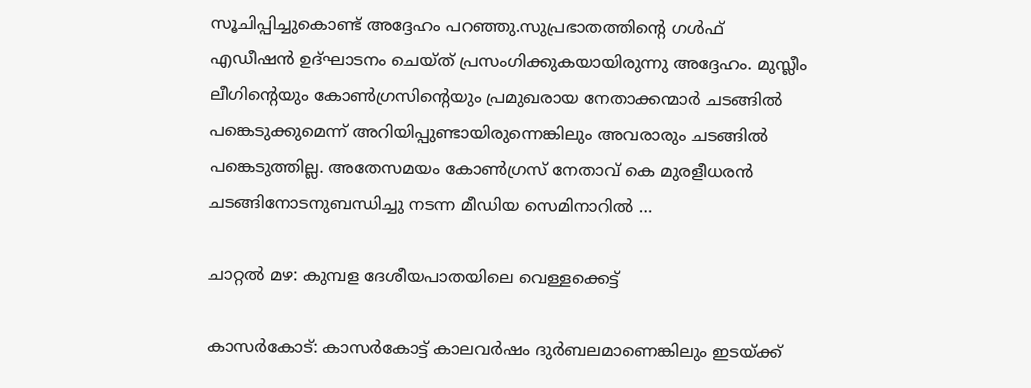സൂചിപ്പിച്ചുകൊണ്ട് അദ്ദേഹം പറഞ്ഞു.സുപ്രഭാതത്തിന്റെ ഗള്‍ഫ് എഡീഷന്‍ ഉദ്ഘാടനം ചെയ്ത് പ്രസംഗിക്കുകയായിരുന്നു അദ്ദേഹം. മുസ്ലീം ലീഗിന്റെയും കോണ്‍ഗ്രസിന്റെയും പ്രമുഖരായ നേതാക്കന്മാര്‍ ചടങ്ങില്‍ പങ്കെടുക്കുമെന്ന് അറിയിപ്പുണ്ടായിരുന്നെങ്കിലും അവരാരും ചടങ്ങില്‍ പങ്കെടുത്തില്ല. അതേസമയം കോണ്‍ഗ്രസ് നേതാവ് കെ മുരളീധരന്‍ ചടങ്ങിനോടനുബന്ധിച്ചു നടന്ന മീഡിയ സെമിനാറില്‍ …

ചാറ്റല്‍ മഴ: കുമ്പള ദേശീയപാതയിലെ വെള്ളക്കെട്ട്

കാസര്‍കോട്: കാസര്‍കോട്ട് കാലവര്‍ഷം ദുര്‍ബലമാണെങ്കിലും ഇടയ്ക്ക്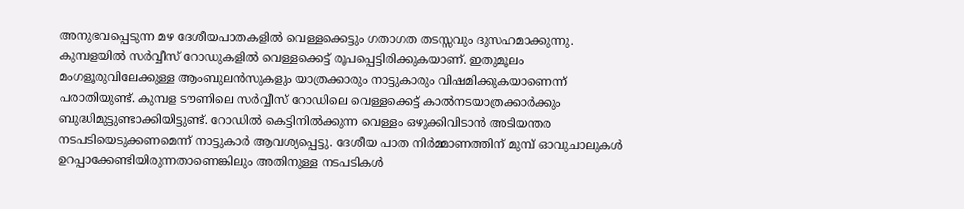അനുഭവപ്പെടുന്ന മഴ ദേശീയപാതകളില്‍ വെള്ളക്കെട്ടും ഗതാഗത തടസ്സവും ദുസഹമാക്കുന്നു. കുമ്പളയില്‍ സര്‍വ്വീസ് റോഡുകളില്‍ വെള്ളക്കെട്ട് രൂപപ്പെട്ടിരിക്കുകയാണ്. ഇതുമൂലം മംഗളൂരുവിലേക്കുള്ള ആംബുലന്‍സുകളും യാത്രക്കാരും നാട്ടുകാരും വിഷമിക്കുകയാണെന്ന് പരാതിയുണ്ട്. കുമ്പള ടൗണിലെ സര്‍വ്വീസ് റോഡിലെ വെള്ളക്കെട്ട് കാല്‍നടയാത്രക്കാര്‍ക്കും ബുദ്ധിമുട്ടുണ്ടാക്കിയിട്ടുണ്ട്. റോഡില്‍ കെട്ടിനില്‍ക്കുന്ന വെള്ളം ഒഴുക്കിവിടാന്‍ അടിയന്തര നടപടിയെടുക്കണമെന്ന് നാട്ടുകാര്‍ ആവശ്യപ്പെട്ടു. ദേശീയ പാത നിര്‍മ്മാണത്തിന് മുമ്പ് ഓവുചാലുകള്‍ ഉറപ്പാക്കേണ്ടിയിരുന്നതാണെങ്കിലും അതിനുള്ള നടപടികള്‍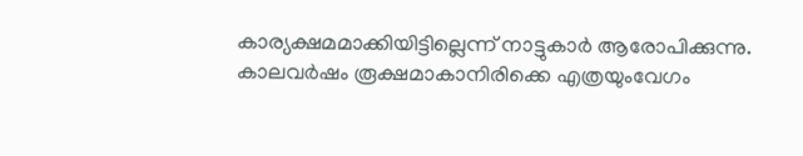കാര്യക്ഷമമാക്കിയിട്ടില്ലെന്ന് നാട്ടുകാര്‍ ആരോപിക്കുന്നു. കാലവര്‍ഷം രൂക്ഷമാകാനിരിക്കെ എത്രയുംവേഗം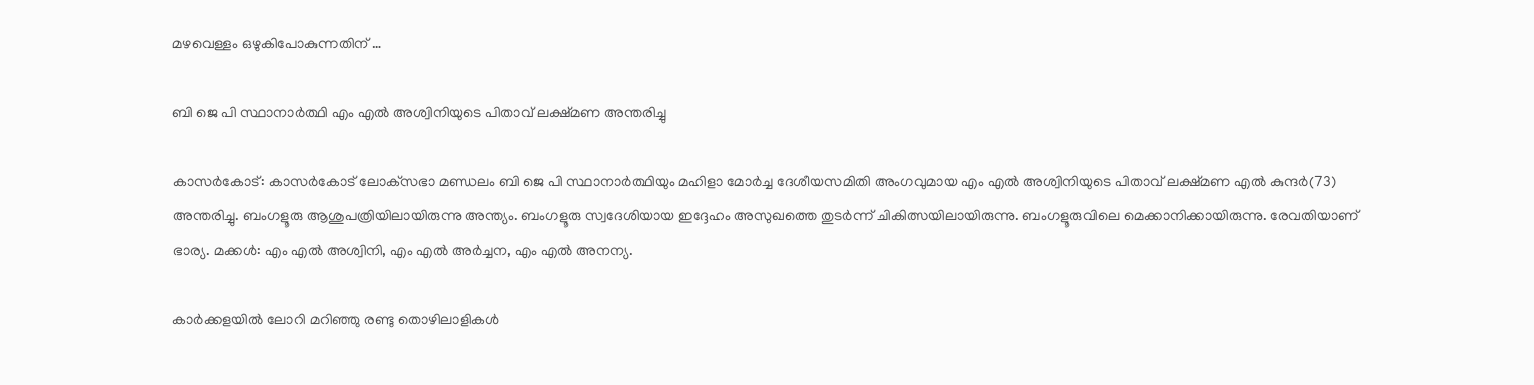മഴവെള്ളം ഒഴുകിപോകുന്നതിന് …

ബി ജെ പി സ്ഥാനാര്‍ത്ഥി എം എല്‍ അശ്വിനിയുടെ പിതാവ് ലക്ഷ്മണ അന്തരിച്ചു

കാസര്‍കോട്: കാസര്‍കോട് ലോക്‌സഭാ മണ്ഡലം ബി ജെ പി സ്ഥാനാര്‍ത്ഥിയും മഹിളാ മോര്‍ച്ച ദേശീയസമിതി അംഗവുമായ എം എല്‍ അശ്വിനിയുടെ പിതാവ് ലക്ഷ്മണ എല്‍ കുന്ദര്‍(73) അന്തരിച്ചു. ബംഗളൂരു ആശുപത്രിയിലായിരുന്നു അന്ത്യം. ബംഗളൂരു സ്വദേശിയായ ഇദ്ദേഹം അസുഖത്തെ തുടര്‍ന്ന് ചികിത്സയിലായിരുന്നു. ബംഗളൂരുവിലെ മെക്കാനിക്കായിരുന്നു. രേവതിയാണ് ഭാര്യ. മക്കള്‍: എം എല്‍ അശ്വിനി, എം എല്‍ അര്‍ച്ചന, എം എല്‍ അനന്യ.

കാര്‍ക്കളയില്‍ ലോറി മറിഞ്ഞു രണ്ടു തൊഴിലാളികള്‍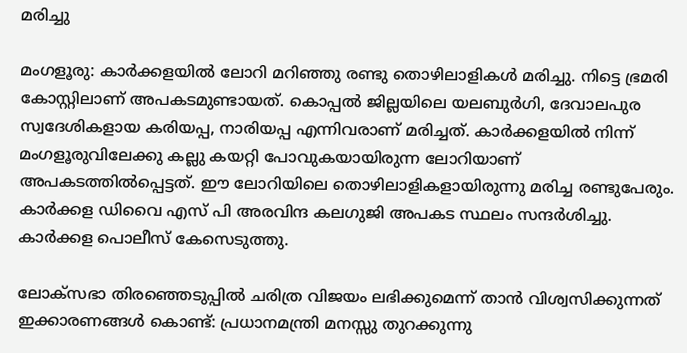മരിച്ചു

മംഗളൂരു: കാര്‍ക്കളയില്‍ ലോറി മറിഞ്ഞു രണ്ടു തൊഴിലാളികള്‍ മരിച്ചു. നിട്ടെ ഭ്രമരി കോസ്റ്റിലാണ് അപകടമുണ്ടായത്. കൊപ്പല്‍ ജില്ലയിലെ യലബുര്‍ഗി, ദേവാലപുര സ്വദേശികളായ കരിയപ്പ, നാരിയപ്പ എന്നിവരാണ് മരിച്ചത്. കാര്‍ക്കളയില്‍ നിന്ന് മംഗളൂരുവിലേക്കു കല്ലു കയറ്റി പോവുകയായിരുന്ന ലോറിയാണ് അപകടത്തില്‍പ്പെട്ടത്. ഈ ലോറിയിലെ തൊഴിലാളികളായിരുന്നു മരിച്ച രണ്ടുപേരും. കാര്‍ക്കള ഡിവൈ എസ് പി അരവിന്ദ കലഗുജി അപകട സ്ഥലം സന്ദര്‍ശിച്ചു. കാര്‍ക്കള പൊലീസ് കേസെടുത്തു.

ലോക്‌സഭാ തിരഞ്ഞെടുപ്പില്‍ ചരിത്ര വിജയം ലഭിക്കുമെന്ന് താന്‍ വിശ്വസിക്കുന്നത് ഇക്കാരണങ്ങള്‍ കൊണ്ട്: പ്രധാനമന്ത്രി മനസ്സു തുറക്കുന്നു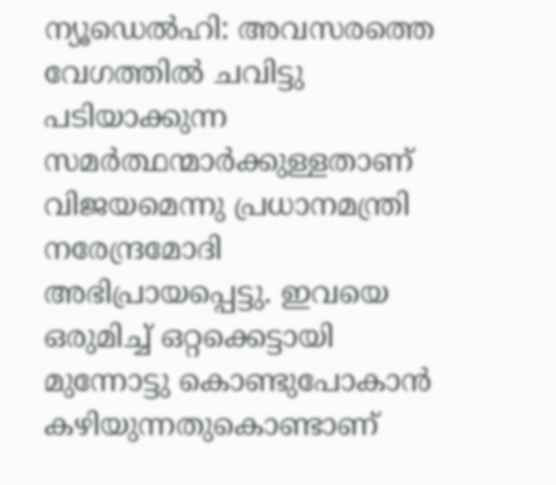ന്യൂഡെല്‍ഹി: അവസരത്തെ വേഗത്തില്‍ ചവിട്ടു പടിയാക്കുന്ന സമര്‍ത്ഥന്മാര്‍ക്കുള്ളതാണ് വിജയമെന്നു പ്രധാനമന്ത്രി നരേന്ദ്രമോദി അഭിപ്രായപ്പെട്ടു. ഇവയെ ഒരുമിച്ച് ഒറ്റക്കെട്ടായി മുന്നോട്ടു കൊണ്ടുപോകാന്‍ കഴിയുന്നതുകൊണ്ടാണ്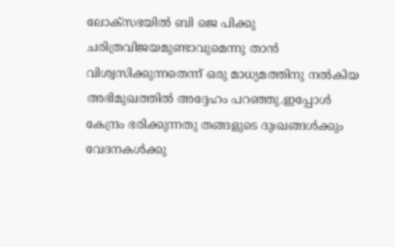ലോക്‌സഭയില്‍ ബി ജെ പിക്കു ചരിത്രവിജയമുണ്ടാവുമെന്നു താന്‍ വിശ്വസിക്കുന്നതെന്ന് ഒരു മാധ്യമത്തിനു നല്‍കിയ അഭിമുഖത്തില്‍ അദ്ദേഹം പറഞ്ഞു.ഇപ്പോള്‍ കേന്ദ്രം ഭരിക്കുന്നതു തങ്ങളുടെ ദുഃഖങ്ങള്‍ക്കും വേദനകള്‍ക്കു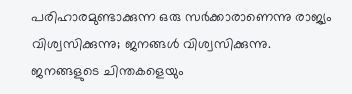പരിഹാരമുണ്ടാക്കുന്ന ഒരു സര്‍ക്കാരാണെന്നു രാജ്യം വിശ്വസിക്കുന്നു; ജനങ്ങള്‍ വിശ്വസിക്കുന്നു. ജനങ്ങളുടെ ചിന്തകളെയും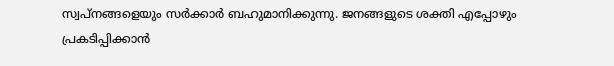സ്വപ്‌നങ്ങളെയും സര്‍ക്കാര്‍ ബഹുമാനിക്കുന്നു. ജനങ്ങളുടെ ശക്തി എപ്പോഴും പ്രകടിപ്പിക്കാന്‍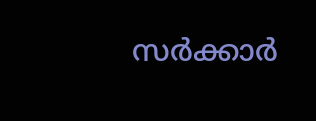സര്‍ക്കാര്‍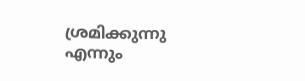ശ്രമിക്കുന്നു എന്നും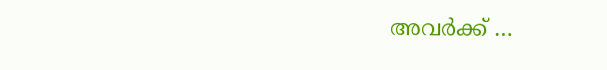അവര്‍ക്ക് …